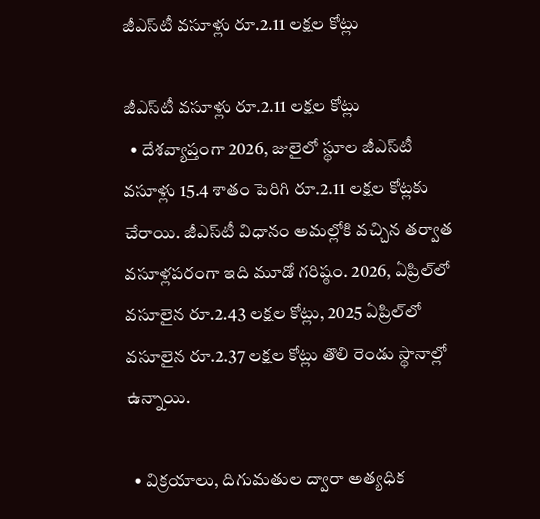జీఎస్‌టీ వసూళ్లు రూ.2.11 లక్షల కోట్లు

జీఎస్‌టీ వసూళ్లు రూ.2.11 లక్షల కోట్లు
  • దేశవ్యాప్తంగా 2026, జులైలో స్థూల జీఎస్‌టీ వసూళ్లు 15.4 శాతం పెరిగి రూ.2.11 లక్షల కోట్లకు చేరాయి. జీఎస్‌టీ విధానం అమల్లోకి వచ్చిన తర్వాత వసూళ్లపరంగా ఇది మూడో గరిష్ఠం. 2026, ఏప్రిల్‌లో వసూలైన రూ.2.43 లక్షల కోట్లు, 2025 ఏప్రిల్‌లో వసూలైన రూ.2.37 లక్షల కోట్లు తొలి రెండు స్థానాల్లో ఉన్నాయి.

  • విక్రయాలు, దిగుమతుల ద్వారా అత్యధిక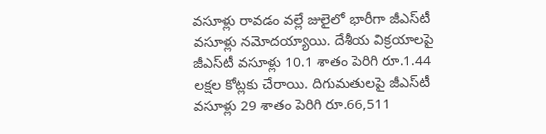వసూళ్లు రావడం వల్లే జులైలో భారీగా జీఎస్‌టీ వసూళ్లు నమోదయ్యాయి. దేశీయ విక్రయాలపై జీఎస్‌టీ వసూళ్లు 10.1 శాతం పెరిగి రూ.1.44 లక్షల కోట్లకు చేరాయి. దిగుమతులపై జీఎస్‌టీ వసూళ్లు 29 శాతం పెరిగి రూ.66,511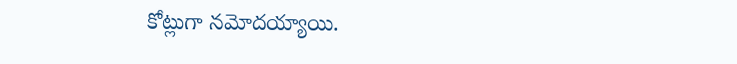కోట్లుగా నమోదయ్యాయి.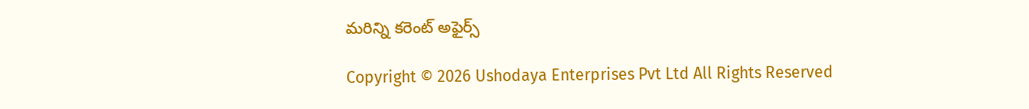మరిన్ని కరెంట్ అఫైర్స్

Copyright © 2026 Ushodaya Enterprises Pvt Ltd All Rights Reserved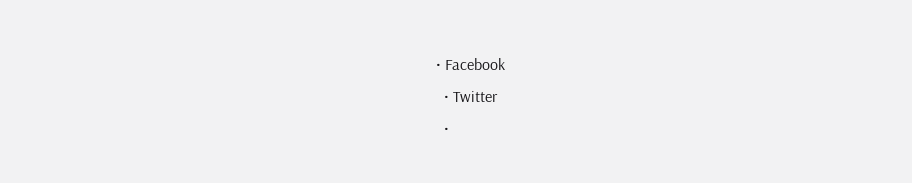• Facebook
  • Twitter
  •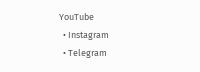YouTube
  • Instagram
  • Telegram